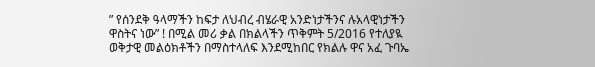” የሰንደቅ ዓላማችን ከፍታ ለህብረ ብሄራዊ አንድነታችንና ሉአላዊነታችን ዋስትና ነው” ! በሚል መሪ ቃል በክልላችን ጥቅምት 5/2016 የተለያዪ ወቅታዊ መልዕክቶችን በማስተላለፍ እንደሚከበር የክልሉ ዋና አፈ ጉባኤ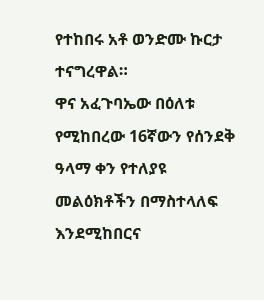የተከበሩ አቶ ወንድሙ ኩርታ ተናግረዋል።
ዋና አፈጉባኤው በዕለቱ የሚከበረው 16ኛውን የሰንደቅ ዓላማ ቀን የተለያዩ መልዕክቶችን በማስተላለፍ እንደሚከበርና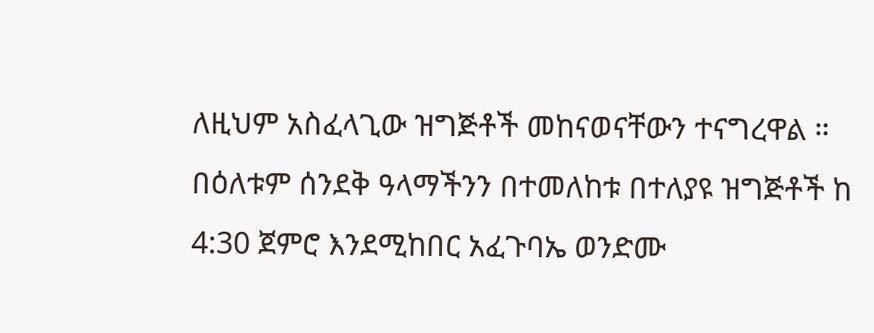ለዚህም አስፈላጊው ዝግጅቶች መከናወናቸውን ተናግረዋል ።
በዕለቱም ሰንደቅ ዓላማችንን በተመለከቱ በተለያዩ ዝግጅቶች ከ 4:30 ጀምሮ እንደሚከበር አፈጉባኤ ወንድሙ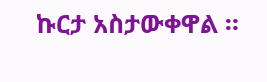ኩርታ አስታውቀዋል ።